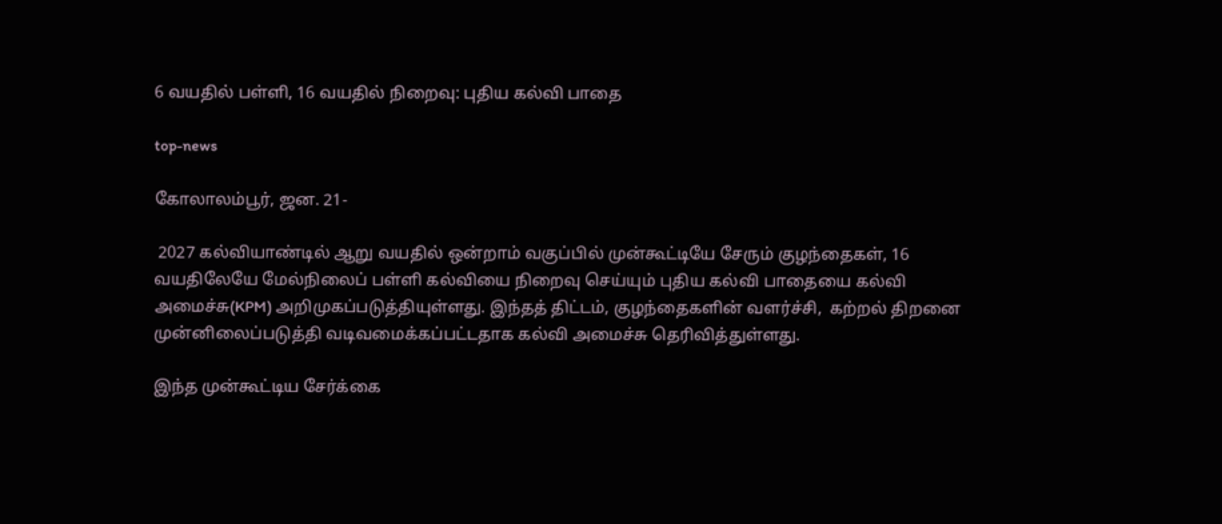6 வயதில் பள்ளி, 16 வயதில் நிறைவு: புதிய கல்வி பாதை

top-news

கோலாலம்பூர், ஜன. 21-

 2027 கல்வியாண்டில் ஆறு வயதில் ஒன்றாம் வகுப்பில் முன்கூட்டியே சேரும் குழந்தைகள், 16 வயதிலேயே மேல்நிலைப் பள்ளி கல்வியை நிறைவு செய்யும் புதிய கல்வி பாதையை கல்வி அமைச்சு(KPM) அறிமுகப்படுத்தியுள்ளது. இந்தத் திட்டம், குழந்தைகளின் வளர்ச்சி,  கற்றல் திறனை முன்னிலைப்படுத்தி வடிவமைக்கப்பட்டதாக கல்வி அமைச்சு தெரிவித்துள்ளது.

இந்த முன்கூட்டிய சேர்க்கை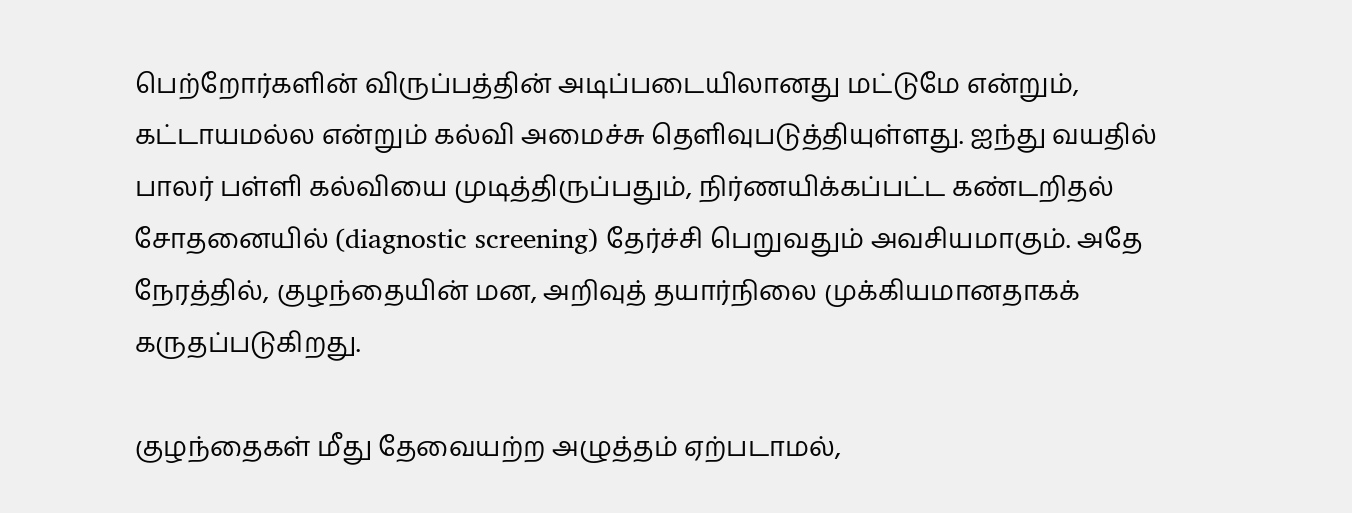பெற்றோர்களின் விருப்பத்தின் அடிப்படையிலானது மட்டுமே என்றும், கட்டாயமல்ல என்றும் கல்வி அமைச்சு தெளிவுபடுத்தியுள்ளது. ஐந்து வயதில் பாலர் பள்ளி கல்வியை முடித்திருப்பதும், நிர்ணயிக்கப்பட்ட கண்டறிதல் சோதனையில் (diagnostic screening) தேர்ச்சி பெறுவதும் அவசியமாகும். அதே நேரத்தில், குழந்தையின் மன, அறிவுத் தயார்நிலை முக்கியமானதாகக் கருதப்படுகிறது.

குழந்தைகள் மீது தேவையற்ற அழுத்தம் ஏற்படாமல்,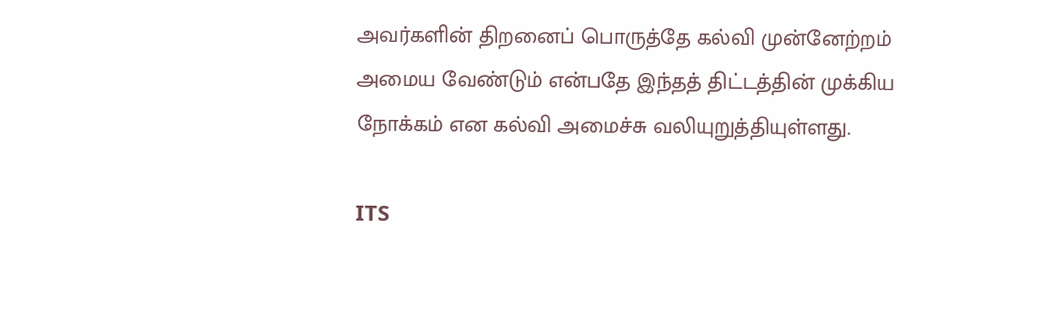அவர்களின் திறனைப் பொருத்தே கல்வி முன்னேற்றம் அமைய வேண்டும் என்பதே இந்தத் திட்டத்தின் முக்கிய நோக்கம் என கல்வி அமைச்சு வலியுறுத்தியுள்ளது.

ITS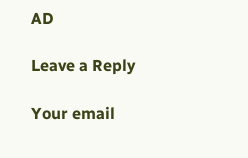AD

Leave a Reply

Your email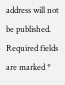address will not be published. Required fields are marked *